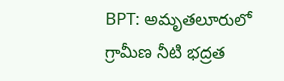BPT: అమృతలూరులో గ్రామీణ నీటి భద్రత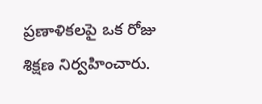ప్రణాళికలపై ఒక రోజు శిక్షణ నిర్వహించారు.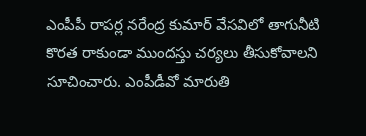ఎంపీపీ రాపర్ల నరేంద్ర కుమార్ వేసవిలో తాగునీటి కొరత రాకుండా ముందస్తు చర్యలు తీసుకోవాలని సూచించారు. ఎంపీడీవో మారుతి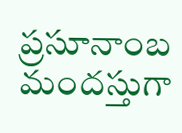ప్రసూనాంబ మందస్తుగా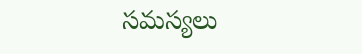సమస్యలు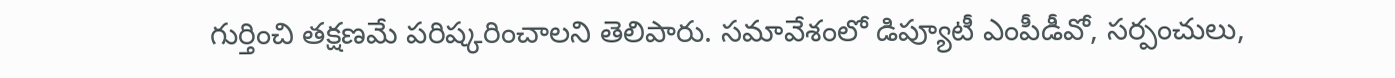గుర్తించి తక్షణమే పరిష్కరించాలని తెలిపారు. సమావేశంలో డిప్యూటీ ఎంపీడీవో, సర్పంచులు,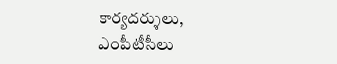కార్యదర్శులు, ఎంపీటీసీలు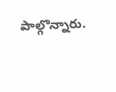పాల్గొన్నారు.